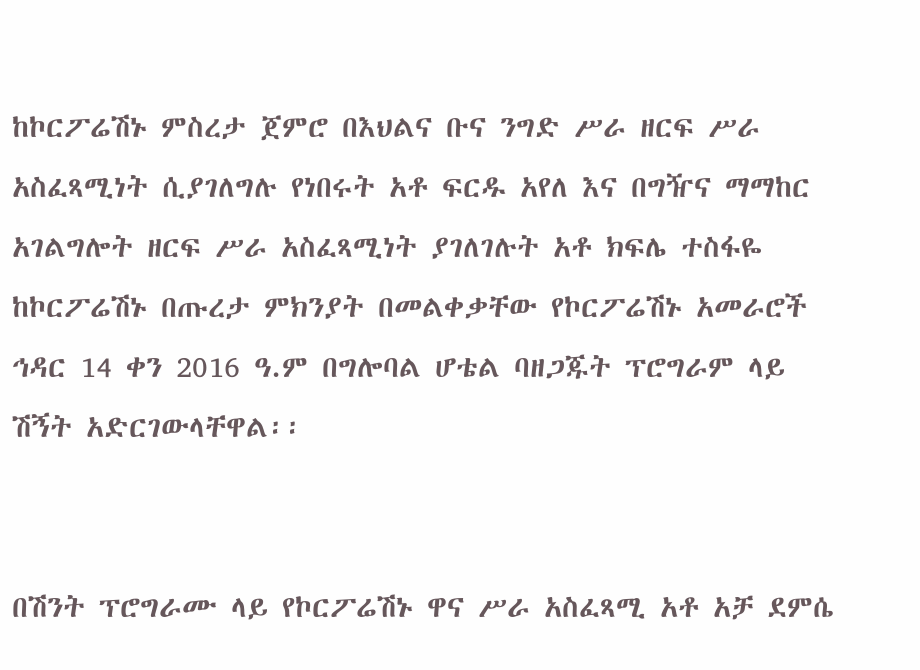ከኮርፖሬሽኑ ምስረታ ጀምሮ በእህልና ቡና ንግድ ሥራ ዘርፍ ሥራ አስፈጻሚነት ሲያገለግሉ የነበሩት አቶ ፍርዱ አየለ እና በግዥና ማማከር አገልግሎት ዘርፍ ሥራ አስፈጻሚነት ያገለገሉት አቶ ክፍሌ ተስፋዬ ከኮርፖሬሽኑ በጡረታ ምክንያት በመልቀቃቸው የኮርፖሬሽኑ አመራሮች ኅዳር 14 ቀን 2016 ዓ.ም በግሎባል ሆቴል ባዘጋጁት ፕሮግራም ላይ ሽኝት አድርገውላቸዋል፡፡


በሽንት ፕሮግራሙ ላይ የኮርፖሬሽኑ ዋና ሥራ አስፈጻሚ አቶ አቻ ደምሴ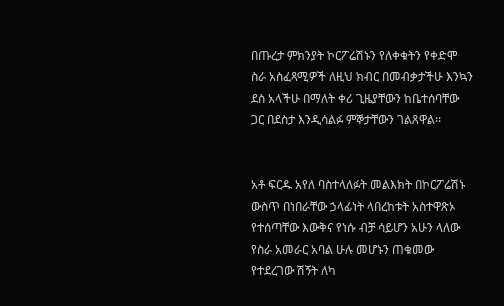በጡረታ ምክንያት ኮርፖሬሽኑን የለቀቁትን የቀድሞ ስራ አስፈጻሚዎች ለዚህ ክብር በመብቃታችሁ እንኳን ደስ አላችሁ በማለት ቀሪ ጊዜያቸውን ከቤተሰባቸው ጋር በደስታ እንዲሳልፉ ምኞታቸውን ገልጸዋል፡፡


አቶ ፍርዱ አየለ ባስተላለፉት መልእክት በኮርፖሬሽኑ ውስጥ በነበራቸው ኃላፊነት ላበረከቱት አስተዋጽኦ የተሰጣቸው እውቅና የነሱ ብቻ ሳይሆን አሁን ላለው የስራ አመራር አባል ሁሉ መሆኑን ጠቁመው የተደረገው ሽኝት ለካ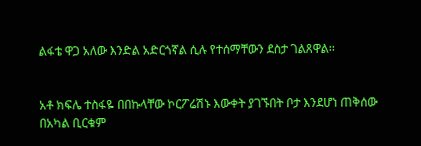ልፋቴ ዋጋ አለው እንድል አድርጎኛል ሲሉ የተሰማቸውን ደስታ ገልጸዋል፡፡


አቶ ክፍሌ ተስፋዬ በበኩላቸው ኮርፖሬሽኑ እውቀት ያገኙበት ቦታ እንደሆነ ጠቅሰው በአካል ቢርቁም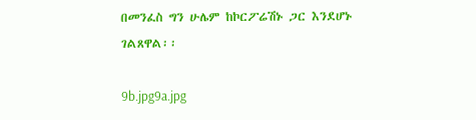በመንፈስ ግን ሁሌም ከኮርፖሬሽኑ ጋር እንደሆኑ ገልጸዋል፡፡

9b.jpg9a.jpg